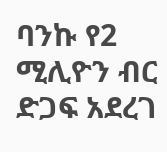ባንኩ የ2 ሚሊዮን ብር ድጋፍ አደረገ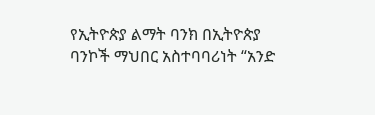የኢትዮጵያ ልማት ባንክ በኢትዮጵያ ባንኮች ማህበር አስተባባሪነት “አንድ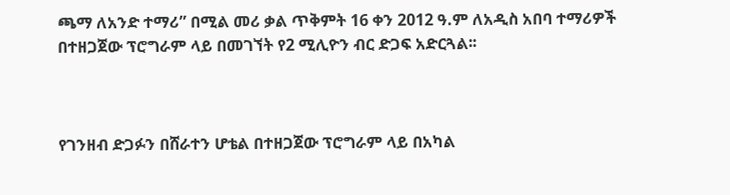ጫማ ለአንድ ተማሪ” በሚል መሪ ቃል ጥቅምት 16 ቀን 2012 ዓ.ም ለአዲስ አበባ ተማሪዎች በተዘጋጀው ፕሮግራም ላይ በመገኘት የ2 ሚሊዮን ብር ድጋፍ አድርጓል፡፡



የገንዘብ ድጋፉን በሸራተን ሆቴል በተዘጋጀው ፕሮግራም ላይ በአካል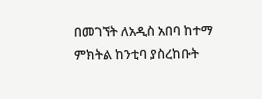በመገኘት ለአዲስ አበባ ከተማ ምክትል ከንቲባ ያስረከቡት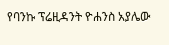የባንኩ ፕሬዚዳንት ዮሐንስ አያሌው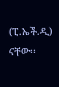(ፒ.ኤች.ዲ) ናቸው፡፡